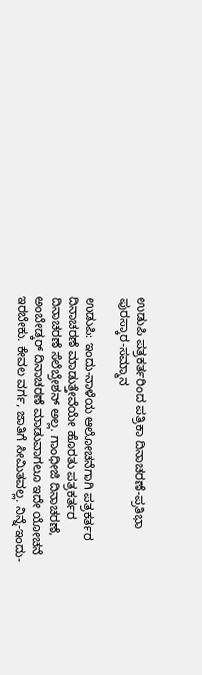ಉಡುಪಿ ಪತ್ರಕರ್ತರಿಂದ ಪತ್ರಿಕಾ ದಿನಾಚರಣೆ-ಪ್ರತಿಭಾ ಪುರಸ್ಕಾರ-ಸಮ್ಮಾನ

ಉಡುಪಿ: ಇಂದು-ನಾಳೆಯ ಆಲೋಚನೆಗಾಗಿ ಪತ್ರಕರ್ತರ ದಿನಾಚರಣೆ ಮಾಡುತ್ತೇವೆಯೇ ಹೊರತು ಪತ್ರಕರ್ತರ ದಿನಾಚರಣೆ ಸೆಲೆಬ್ರೇಶನ್ ಅಲ್ಲ. ಗಾಂಧೀಜಿ ದಿನಾಚರಣೆ, ಅಂಬೇಡ್ಕರ್ ದಿನಾಚರಣೆ ಮಾಡುವಾಗಲೂ ಇದೇ ಯೋಚನೆ ಇರಬೇಕು. ಕೇವಲ ವರ್ಗ, ಜಾತಿಗೆ ಸೀಮಿತವಲ್ಲ. ನಿನ್ನೆ-ಇಂದು-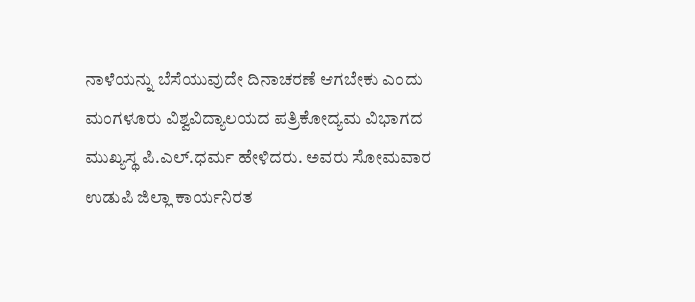ನಾಳೆಯನ್ನು ಬೆಸೆಯುವುದೇ ದಿನಾಚರಣೆ ಆಗಬೇಕು ಎಂದು ಮಂಗಳೂರು ವಿಶ್ವವಿದ್ಯಾಲಯದ ಪತ್ರಿಕೋದ್ಯಮ ವಿಭಾಗದ ಮುಖ್ಯಸ್ಥ ಪಿ.ಎಲ್.ಧರ್ಮ ಹೇಳಿದರು. ಅವರು ಸೋಮವಾರ ಉಡುಪಿ ಜಿಲ್ಲಾ ಕಾರ್ಯನಿರತ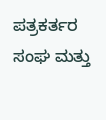ಪತ್ರಕರ್ತರ ಸಂಘ ಮತ್ತು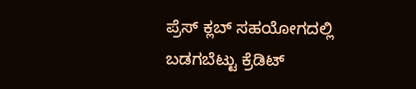ಪ್ರೆಸ್ ಕ್ಲಬ್ ಸಹಯೋಗದಲ್ಲಿ ಬಡಗಬೆಟ್ಟು ಕ್ರೆಡಿಟ್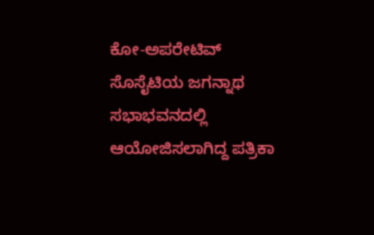ಕೋ-ಅಪರೇಟಿವ್ ಸೊಸೈಟಿಯ ಜಗನ್ನಾಥ ಸಭಾಭವನದಲ್ಲಿ ಆಯೋಜಿಸಲಾಗಿದ್ದ ಪತ್ರಿಕಾ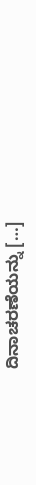ದಿನಾಚರಣೆಯನ್ನು […]